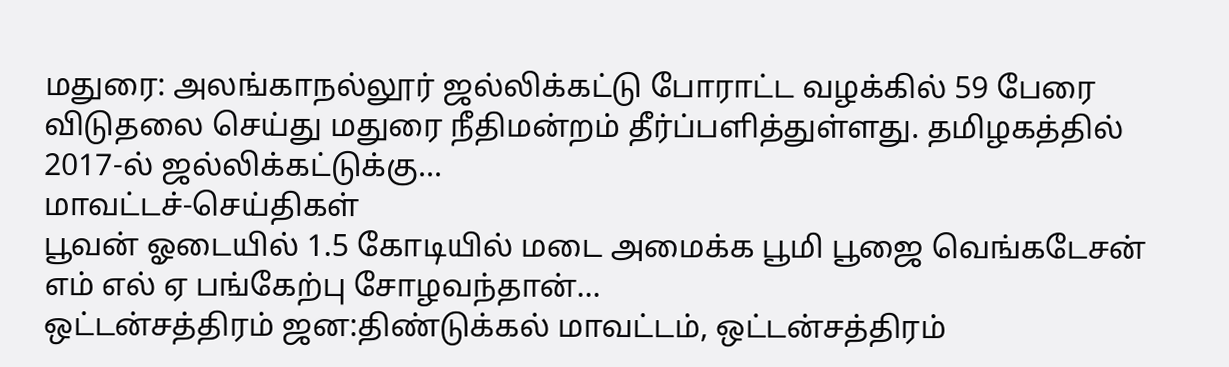மதுரை: அலங்காநல்லூர் ஜல்லிக்கட்டு போராட்ட வழக்கில் 59 பேரை விடுதலை செய்து மதுரை நீதிமன்றம் தீர்ப்பளித்துள்ளது. தமிழகத்தில் 2017-ல் ஜல்லிக்கட்டுக்கு...
மாவட்டச்-செய்திகள்
பூவன் ஓடையில் 1.5 கோடியில் மடை அமைக்க பூமி பூஜை வெங்கடேசன் எம் எல் ஏ பங்கேற்பு சோழவந்தான்...
ஒட்டன்சத்திரம் ஜன:திண்டுக்கல் மாவட்டம், ஒட்டன்சத்திரம்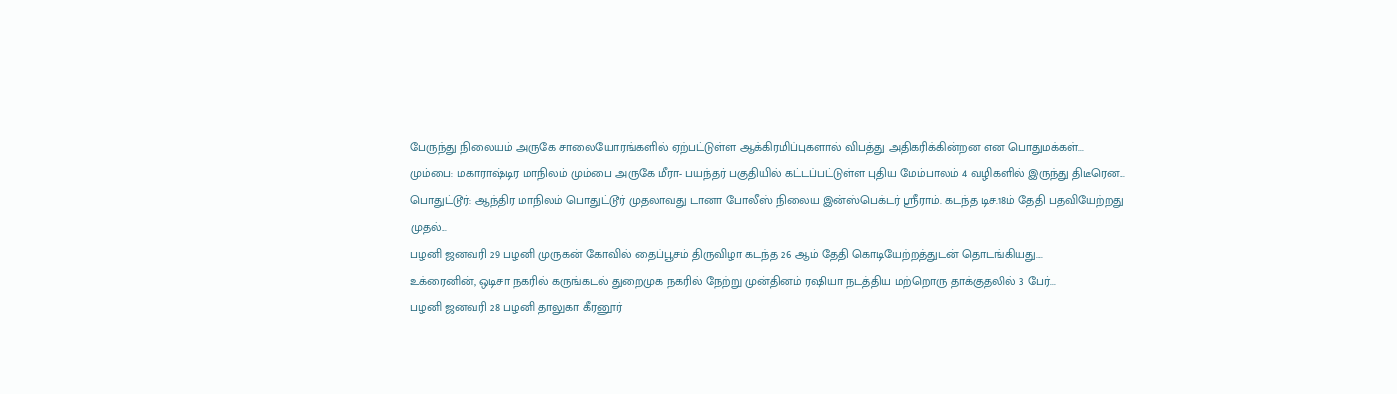பேருந்து நிலையம் அருகே சாலையோரங்களில் ஏற்பட்டுள்ள ஆக்கிரமிப்புகளால் விபத்து அதிகரிக்கின்றன என பொதுமக்கள்...
மும்பை: மகாராஷ்டிர மாநிலம் மும்பை அருகே மீரா- பயந்தர் பகுதியில் கட்டப்பட்டுள்ள புதிய மேம்பாலம் 4 வழிகளில் இருந்து திடீரென...
பொதுட்டூர்: ஆந்திர மாநிலம் பொதுட்டூர் முதலாவது டானா போலீஸ் நிலைய இன்ஸ்பெக்டர் ஸ்ரீராம். கடந்த டிச.18ம் தேதி பதவியேற்றது முதல்...
பழனி ஜனவரி 29 பழனி முருகன் கோவில் தைப்பூசம் திருவிழா கடந்த 26 ஆம் தேதி கொடியேற்றத்துடன் தொடங்கியது....
உக்ரைனின், ஒடிசா நகரில் கருங்கடல் துறைமுக நகரில் நேற்று முன்தினம் ரஷியா நடத்திய மற்றொரு தாக்குதலில் 3 பேர்...
பழனி ஜனவரி 28 பழனி தாலுகா கீரனூர்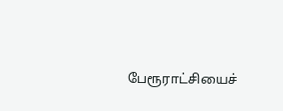பேரூராட்சியைச்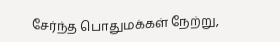சேர்ந்த பொதுமக்கள் நேற்று,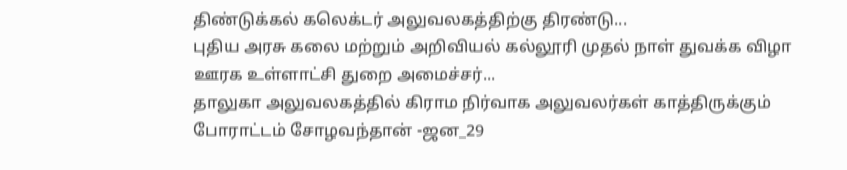திண்டுக்கல் கலெக்டர் அலுவலகத்திற்கு திரண்டு...
புதிய அரசு கலை மற்றும் அறிவியல் கல்லூரி முதல் நாள் துவக்க விழா ஊரக உள்ளாட்சி துறை அமைச்சர்...
தாலுகா அலுவலகத்தில் கிராம நிர்வாக அலுவலர்கள் காத்திருக்கும் போராட்டம் சோழவந்தான் -ஜன_29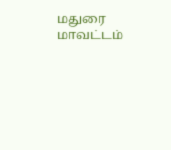மதுரை மாவட்டம்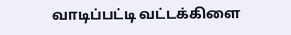வாடிப்பட்டி வட்டக்கிளை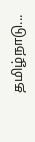தமிழ்நாடு...